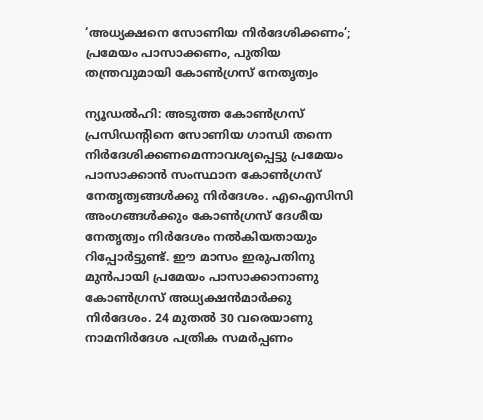‘അധ്യക്ഷനെ സോണിയ നിർദേശിക്കണം’; പ്രമേയം പാസാക്കണം, പുതിയ തന്ത്രവുമായി കോണ്‍ഗ്രസ് നേതൃത്വം

ന്യൂഡൽഹി: അടുത്ത കോൺഗ്രസ് പ്രസിഡന്റിനെ സോണിയ ഗാന്ധി തന്നെ നിർദേശിക്കണമെന്നാവശ്യപ്പെട്ടു പ്രമേയം പാസാക്കാൻ സംസ്ഥാന കോൺഗ്രസ് നേതൃത്വങ്ങൾക്കു നിർദേശം. എഐസിസി അംഗങ്ങൾക്കും കോൺഗ്രസ് ദേശീയ നേതൃത്വം നിർദേശം നൽകിയതായും റിപ്പോർട്ടുണ്ട്. ഈ മാസം ഇരുപതിനു മുൻപായി പ്രമേയം പാസാക്കാനാണു കോൺഗ്രസ് അധ്യക്ഷൻമാർക്കു നിർദേശം. 24 മുതൽ 30 വരെയാണു നാമനിർദേശ പത്രിക സമർപ്പണം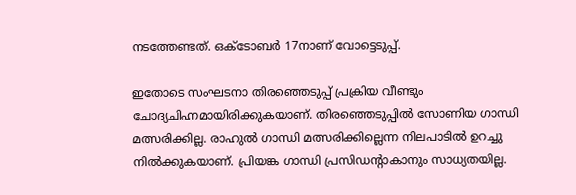നടത്തേണ്ടത്. ഒക്ടോബർ 17നാണ് വോട്ടെടുപ്പ്.

ഇതോടെ സംഘടനാ തിരഞ്ഞെടുപ്പ് പ്രക്രിയ വീണ്ടും ചോദ്യചിഹ്നമായിരിക്കുകയാണ്. തിരഞ്ഞെടുപ്പിൽ സോണിയ ഗാന്ധി മത്സരിക്കില്ല. രാഹുൽ ഗാന്ധി മത്സരിക്കില്ലെന്ന നിലപാടിൽ ഉറച്ചു നിൽക്കുകയാണ്. പ്രിയങ്ക ഗാന്ധി പ്രസിഡന്റാകാനും സാധ്യതയില്ല.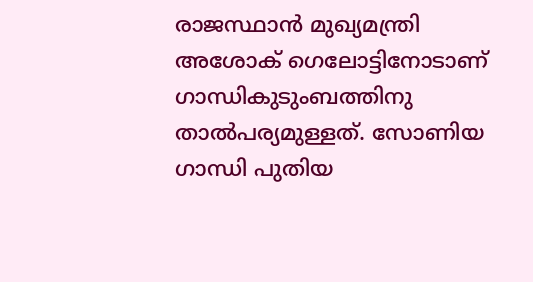രാജസ്ഥാൻ മുഖ്യമന്ത്രി അശോക് ഗെലോട്ടിനോടാ‌ണ് ഗാന്ധികുടുംബത്തിനു താൽപര്യമുള്ളത്. സോണിയ ഗാന്ധി പുതിയ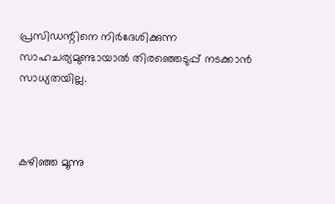പ്രസിഡന്റിനെ നിർദേശിക്കുന്ന സാഹചര്യമുണ്ടായാൽ തിരഞ്ഞെടുപ്പ് നടക്കാൻ സാധ്യതയില്ല.



കഴിഞ്ഞ മൂന്നു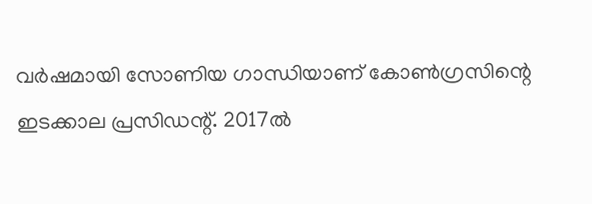വർഷമായി സോണിയ ഗാന്ധിയാണ് കോൺഗ്രസിന്റെ ഇടക്കാല പ്രസി‍ഡന്റ്. 2017ൽ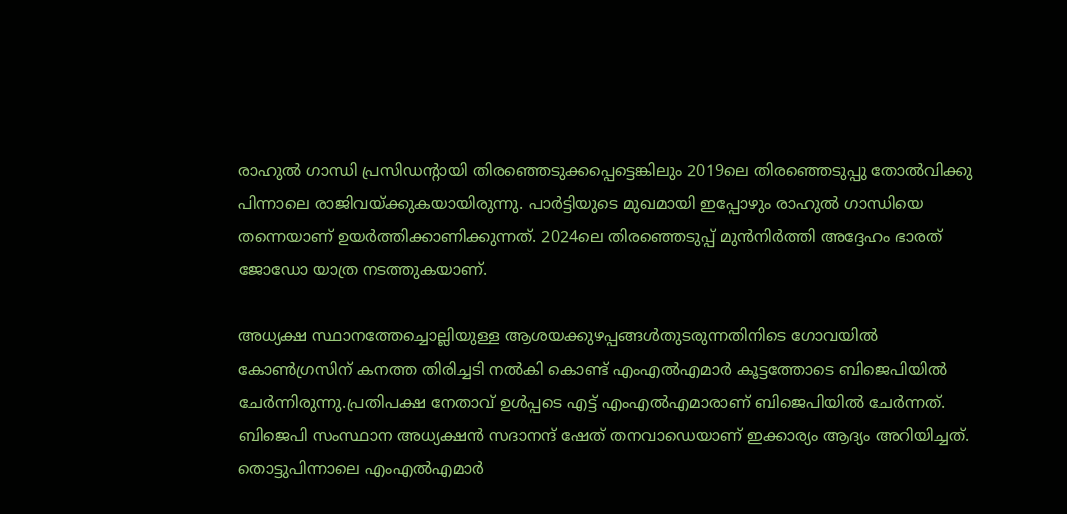രാഹുൽ ഗാന്ധി പ്രസിഡന്റായി തിരഞ്ഞെടുക്കപ്പെട്ടെങ്കിലും 2019ലെ തിരഞ്ഞെടുപ്പു തോൽവിക്കു പിന്നാലെ രാജിവയ്ക്കുകയായിരുന്നു. പാർട്ടിയുടെ മുഖമായി ഇപ്പോഴും രാഹുൽ ഗാന്ധിയെ തന്നെയാണ് ഉയർത്തിക്കാണിക്കുന്നത്. 2024ലെ തിരഞ്ഞെടുപ്പ് മുൻനിർത്തി അദ്ദേഹം ഭാരത് ജോഡോ യാത്ര നടത്തുകയാണ്.

അധ്യക്ഷ സ്ഥാനത്തേച്ചൊല്ലിയുള്ള ആശയക്കുഴപ്പങ്ങള്‍തുടരുന്നതിനിടെ ഗോവയില്‍ കോണ്‍ഗ്രസിന് കനത്ത തിരിച്ചടി നല്‍കി കൊണ്ട് എംഎല്‍എമാര്‍ കൂട്ടത്തോടെ ബിജെപിയില്‍ ചേര്‍ന്നിരുന്നു.പ്രതിപക്ഷ നേതാവ് ഉള്‍പ്പടെ എട്ട് എംഎല്‍എമാരാണ് ബിജെപിയില്‍ ചേര്‍ന്നത്. ബിജെപി സംസ്ഥാന അധ്യക്ഷന്‍ സദാനന്ദ് ഷേത് തനവാഡെയാണ് ഇക്കാര്യം ആദ്യം അറിയിച്ചത്. തൊട്ടുപിന്നാലെ എംഎല്‍എമാര്‍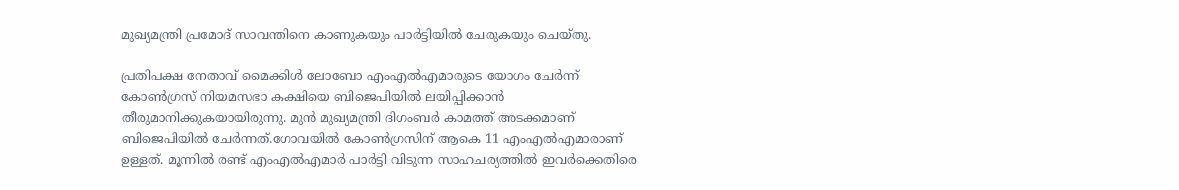മുഖ്യമന്ത്രി പ്രമോദ് സാവന്തിനെ കാണുകയും പാര്‍ട്ടിയില്‍ ചേരുകയും ചെയ്തു.

പ്രതിപക്ഷ നേതാവ് മൈക്കിള്‍ ലോബോ എംഎല്‍എമാരുടെ യോഗം ചേര്‍ന്ന് കോണ്‍ഗ്രസ് നിയമസഭാ കക്ഷിയെ ബിജെപിയില്‍ ലയിപ്പിക്കാന്‍ തീരുമാനിക്കുകയായിരുന്നു. മുന്‍ മുഖ്യമന്ത്രി ദിഗംബര്‍ കാമത്ത് അടക്കമാണ് ബിജെപിയില്‍ ചേര്‍ന്നത്.ഗോവയില്‍ കോണ്‍ഗ്രസിന് ആകെ 11 എംഎല്‍എമാരാണ് ഉള്ളത്. മൂന്നില്‍ രണ്ട് എംഎല്‍എമാര്‍ പാര്‍ട്ടി വിടുന്ന സാഹചര്യത്തില്‍ ഇവര്‍ക്കെതിരെ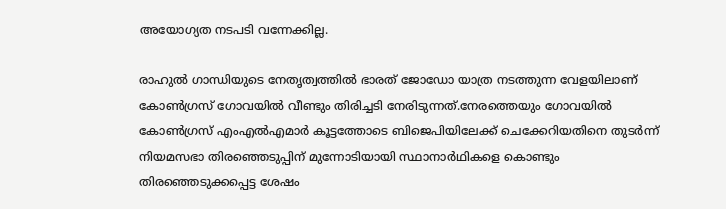അയോഗ്യത നടപടി വന്നേക്കില്ല.

രാഹുല്‍ ഗാന്ധിയുടെ നേതൃത്വത്തില്‍ ഭാരത് ജോഡോ യാത്ര നടത്തുന്ന വേളയിലാണ് കോണ്‍ഗ്രസ് ഗോവയില്‍ വീണ്ടും തിരിച്ചടി നേരിടുന്നത്.നേരത്തെയും ഗോവയില്‍ കോണ്‍ഗ്രസ് എംഎല്‍എമാര്‍ കൂട്ടത്തോടെ ബിജെപിയിലേക്ക് ചെക്കേറിയതിനെ തുടര്‍ന്ന് നിയമസഭാ തിരഞ്ഞെടുപ്പിന് മുന്നോടിയായി സ്ഥാനാര്‍ഥികളെ കൊണ്ടും തിരഞ്ഞെടുക്കപ്പെട്ട ശേഷം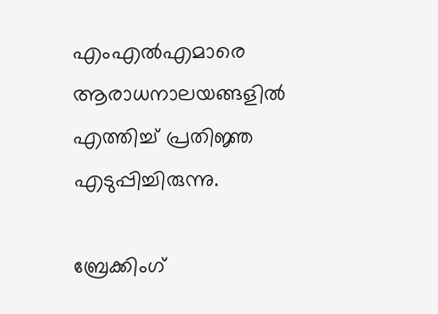എംഎല്‍എമാരെ ആരാധനാലയങ്ങളില്‍ എത്തിച്ച് പ്രതിജ്ഞ എടുപ്പിച്ചിരുന്നു.

ബ്രേക്കിംഗ്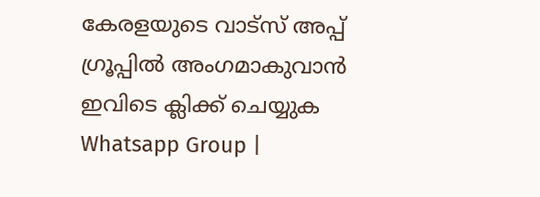കേരളയുടെ വാട്സ് അപ്പ് ഗ്രൂപ്പിൽ അംഗമാകുവാൻ ഇവിടെ ക്ലിക്ക് ചെയ്യുക Whatsapp Group |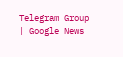Telegram Group | Google News